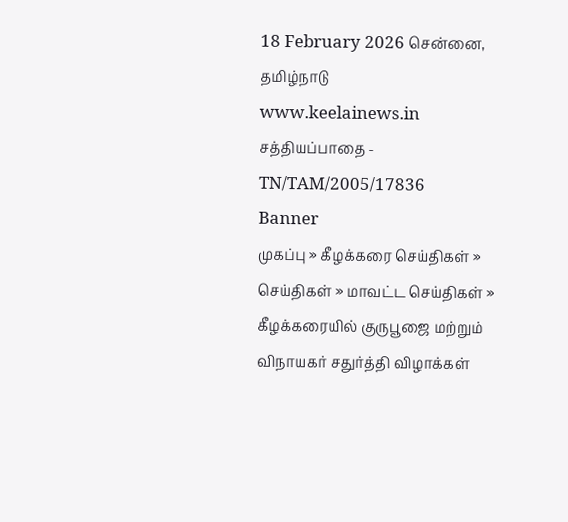18 February 2026 சென்னை, தமிழ்நாடு
www.keelainews.in
சத்தியப்பாதை - TN/TAM/2005/17836
Banner
முகப்பு » கீழக்கரை செய்திகள் » செய்திகள் » மாவட்ட செய்திகள் » கீழக்கரையில் குருபூஜை மற்றும் விநாயகர் சதுர்த்தி விழாக்கள்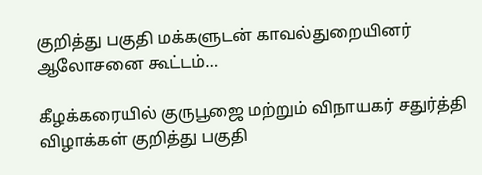குறித்து பகுதி மக்களுடன் காவல்துறையினர் ஆலோசனை கூட்டம்…

கீழக்கரையில் குருபூஜை மற்றும் விநாயகர் சதுர்த்தி விழாக்கள் குறித்து பகுதி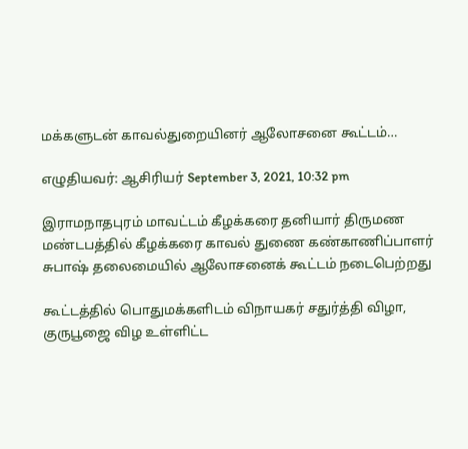மக்களுடன் காவல்துறையினர் ஆலோசனை கூட்டம்…

எழுதியவர்: ஆசிரியர் September 3, 2021, 10:32 pm

இராமநாதபுரம் மாவட்டம் கீழக்கரை தனியார் திருமண மண்டபத்தில் கீழக்கரை காவல் துணை கண்காணிப்பாளர் சுபாஷ் தலைமையில் ஆலோசனைக் கூட்டம் நடைபெற்றது

கூட்டத்தில் பொதுமக்களிடம் விநாயகர் சதுர்த்தி விழா, குருபூஜை விழ உள்ளிட்ட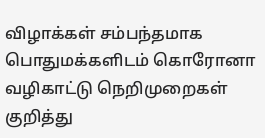விழாக்கள் சம்பந்தமாக பொதுமக்களிடம் கொரோனா வழிகாட்டு நெறிமுறைகள் குறித்து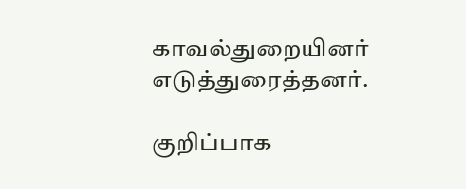காவல்துறையினர் எடுத்துரைத்தனர்.

குறிப்பாக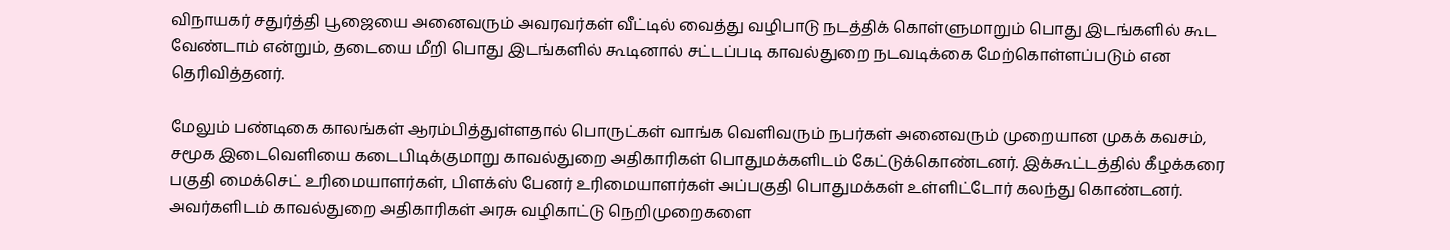விநாயகர் சதுர்த்தி பூஜையை அனைவரும் அவரவர்கள் வீட்டில் வைத்து வழிபாடு நடத்திக் கொள்ளுமாறும் பொது இடங்களில் கூட வேண்டாம் என்றும், தடையை மீறி பொது இடங்களில் கூடினால் சட்டப்படி காவல்துறை நடவடிக்கை மேற்கொள்ளப்படும் என தெரிவித்தனர்.

மேலும் பண்டிகை காலங்கள் ஆரம்பித்துள்ளதால் பொருட்கள் வாங்க வெளிவரும் நபர்கள் அனைவரும் முறையான முகக் கவசம், சமூக இடைவெளியை கடைபிடிக்குமாறு காவல்துறை அதிகாரிகள் பொதுமக்களிடம் கேட்டுக்கொண்டனர். இக்கூட்டத்தில் கீழக்கரை பகுதி மைக்செட் உரிமையாளர்கள், பிளக்ஸ் பேனர் உரிமையாளர்கள் அப்பகுதி பொதுமக்கள் உள்ளிட்டோர் கலந்து கொண்டனர். அவர்களிடம் காவல்துறை அதிகாரிகள் அரசு வழிகாட்டு நெறிமுறைகளை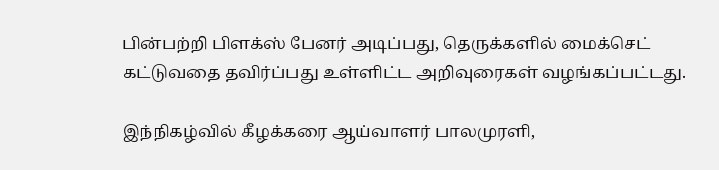பின்பற்றி பிளக்ஸ் பேனர் அடிப்பது, தெருக்களில் மைக்செட் கட்டுவதை தவிர்ப்பது உள்ளிட்ட அறிவுரைகள் வழங்கப்பட்டது.

இந்நிகழ்வில் கீழக்கரை ஆய்வாளர் பாலமுரளி,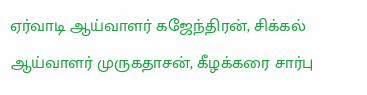ஏர்வாடி ஆய்வாளர் கஜேந்திரன், சிக்கல் ஆய்வாளர் முருகதாசன், கீழக்கரை சார்பு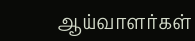ஆய்வாளர்கள்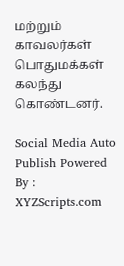மற்றும் காவலர்கள் பொதுமக்கள் கலந்து கொண்டனர்.

Social Media Auto Publish Powered By : XYZScripts.com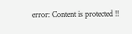error: Content is protected !!